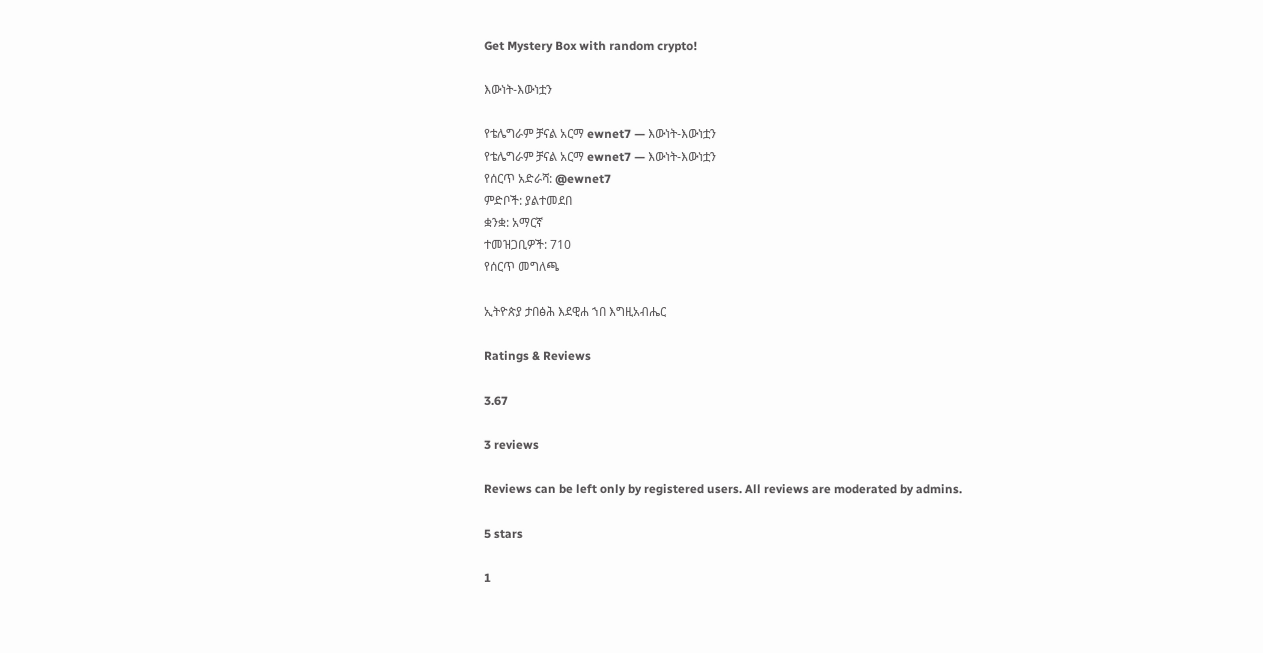Get Mystery Box with random crypto!

እውነት-እውነቷን

የቴሌግራም ቻናል አርማ ewnet7 — እውነት-እውነቷን
የቴሌግራም ቻናል አርማ ewnet7 — እውነት-እውነቷን
የሰርጥ አድራሻ: @ewnet7
ምድቦች: ያልተመደበ
ቋንቋ: አማርኛ
ተመዝጋቢዎች: 710
የሰርጥ መግለጫ

ኢትዮጵያ ታበፅሕ እደዊሐ ኀበ እግዚአብሔር

Ratings & Reviews

3.67

3 reviews

Reviews can be left only by registered users. All reviews are moderated by admins.

5 stars

1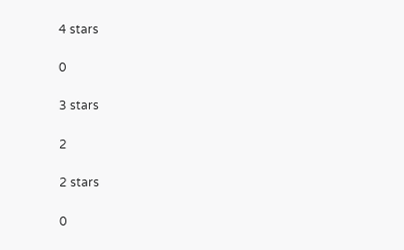4 stars

0

3 stars

2

2 stars

0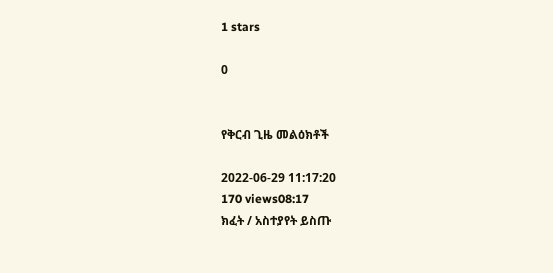1 stars

0


የቅርብ ጊዜ መልዕክቶች

2022-06-29 11:17:20
170 views08:17
ክፈት / አስተያየት ይስጡ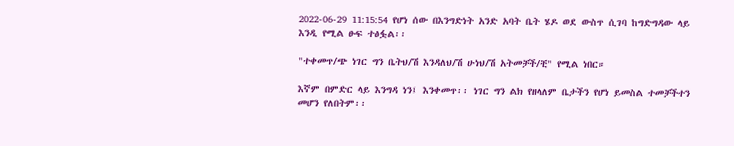2022-06-29 11:15:54 የሆነ ሰው በእንግድነት አንድ አባት ቤት ሄዶ ወደ ውስጥ ሲገባ ከግድግዳው ላይ እንዲ የሚል ፁፍ ተፅፏል፡፡

"ተቀመጥ/ጭ ነገር ግን ቤትህ/ሽ እንዳለህ/ሽ ሁነህ/ሽ አትመቻች/ቺ" የሚል ነበር።

እኛም በምድር ላይ እንግዳ ነን፤ እንቀመጥ፡፡ ነገር ግን ልክ የዘላለም ቤታችን የሆነ ይመስል ተመቻችተን መሆን የለበትም፡፡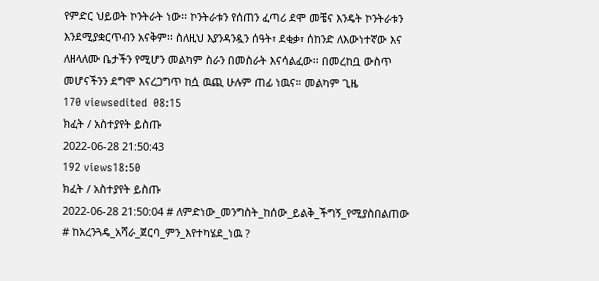የምድር ህይወት ኮንትራት ነው፡፡ ኮንትራቱን የሰጠን ፈጣሪ ደሞ መቼና እንዴት ኮንትራቱን እንደሚያቋርጥብን አናቅም፡፡ ስለዚህ እያንዳንዷን ሰዓት፣ ደቂቃ፣ ሰከንድ ለእውነተኛው እና ለዘላለሙ ቤታችን የሚሆን መልካም ስራን በመስራት እናሳልፈው፡፡ በመረከቧ ውስጥ መሆናችንን ደግሞ እናረጋግጥ ከሷ ዉጪ ሁሉም ጠፊ ነዉና። መልካም ጊዜ
170 viewsedited  08:15
ክፈት / አስተያየት ይስጡ
2022-06-28 21:50:43
192 views18:50
ክፈት / አስተያየት ይስጡ
2022-06-28 21:50:04 # ለምድነው_መንግስት_ከሰው_ይልቅ_ችግኝ_የሚያስበልጠው
# ከአረንጓዴ_አሻራ_ጀርባ_ምን_እየተካሄደ_ነዉ ?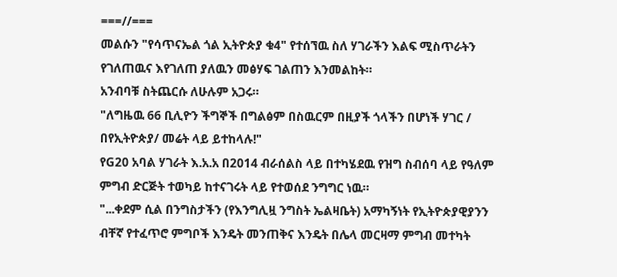===//===
መልሱን "የሳጥናኤል ጎል ኢትዮጵያ ቁ4" የተሰኘዉ ስለ ሃገራችን እልፍ ሚስጥራትን
የገለጠዉና እየገለጠ ያለዉን መፅሃፍ ገልጠን እንመልከት።
አንብባቹ ስትጨርሱ ለሁሉም አጋሩ።
"ለግዜዉ 66 ቢሊዮን ችግኞች በግልፅም በስዉርም በዚያች ጎላችን በሆነች ሃገር /
በየኢትዮጵያ/ መሬት ላይ ይተከላሉ!"
የG20 አባል ሃገራት እ.አ.አ በ2014 ብራሰልስ ላይ በተካሄደዉ የዝግ ስብሰባ ላይ የዓለም
ምግብ ድርጅት ተወካይ ከተናገሩት ላይ የተወሰደ ንግግር ነዉ።
"...ቀደም ሲል በንግስታችን (የእንግሊዟ ንግስት ኤልዛቤት) አማካኝነት የኢትዮጵያዊያንን
ብቸኛ የተፈጥሮ ምግቦች እንዴት መንጠቅና እንዴት በሌላ መርዛማ ምግብ መተካት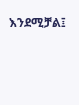እንደሚቻል፤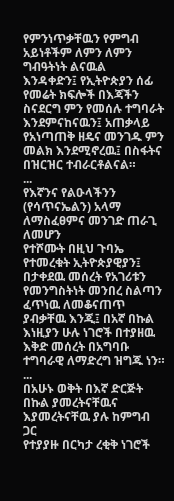የምንነጥቃቸዉን የምግብ አይነቶችም ለምን ለምን ግብዓትነት ልናዉል
እንዳቀድን፤ የኢትዮጵያን ሰፊ የመሬት ክፍሎች በእጃችን ስናደርግ ምን የመሰሉ ተግባራት
እንደምናከናዉን፤ አጠቃላይ የአነጣጠቅ ዘዴና መንገዱ ምን መልክ እንደሚኖረዉ፤ በስፋትና
በዝርዝር ተብራርቶልናል።
...
የእኛንና የልዑላችንን (የሳጥናኤልን) አላማ ለማስፈፀምና መንገድ ጠራጊ ለመሆን
የተሾሙት በዚህ ጉባኤ የተመረቁት ኢትዮጵያዊያን፤ በታቀደዉ መሰረት የአገሪቱን
የመንግስትነት መንበረ ስልጣን ፈጥነዉ ለመቆናጠጥ ያብቃቸዉ እንጂ፤ በአኛ በኩል
እነዚያን ሁሉ ነገሮች በተያዘዉ እቅድ መሰረት በአግባቡ ተግባራዊ ለማድረግ ዝግጁ ነን።
...
በአሁኑ ወቅት በእኛ ድርጅት በኩል ያመረትናቸዉና እያመረትናቸዉ ያሉ ከምግብ ጋር
የተያያዙ በርካታ ረቂቅ ነገሮች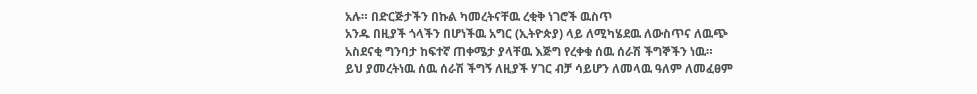አሉ። በድርጅታችን በኩል ካመረትናቸዉ ረቂቅ ነገሮች ዉስጥ
አንዱ በዚያች ጎላችን በሆነችዉ አግር (ኢትዮጵያ) ላይ ለሚካሄደዉ ለውስጥና ለዉጭ
አስደናቂ ግንባታ ከፍተኛ ጠቀሜታ ያላቸዉ እጅግ የረቀቁ ሰዉ ሰራሽ ችግኞችን ነዉ።
ይህ ያመረትነዉ ሰዉ ሰራሽ ችግኝ ለዚያች ሃገር ብቻ ሳይሆን ለመላዉ ዓለም ለመፈፀም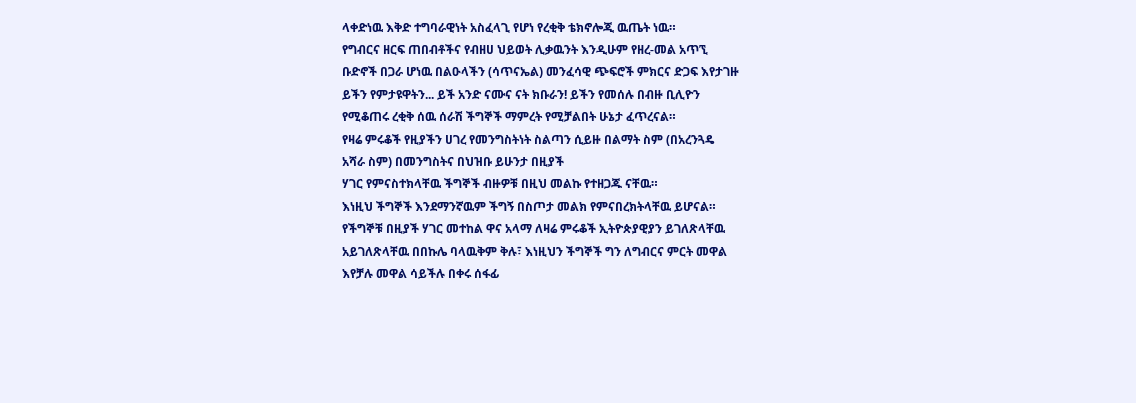ላቀድነዉ እቅድ ተግባራዊነት አስፈላጊ የሆነ የረቂቅ ቴክኖሎጂ ዉጤት ነዉ።
የግብርና ዘርፍ ጠበብቶችና የብዘሀ ህይወት ሊቃዉንት እንዲሁም የዘረ-መል አጥኚ
ቡድኖች በጋራ ሆነዉ በልዑላችን (ሳጥናኤል) መንፈሳዊ ጭፍሮች ምክርና ድጋፍ እየታገዙ
ይችን የምታዩዋትን... ይች አንድ ናሙና ናት ክቡራን! ይችን የመሰሉ በብዙ ቢሊዮን
የሚቆጠሩ ረቂቅ ሰዉ ሰራሽ ችግኞች ማምረት የሚቻልበት ሁኔታ ፈጥረናል።
የዛሬ ምሩቆች የዚያችን ሀገረ የመንግስትነት ስልጣን ሲይዙ በልማት ስም (በአረንጓዴ
አሻራ ስም) በመንግስትና በህዝቡ ይሁንታ በዚያች
ሃገር የምናስተክላቸዉ ችግኞች ብዙዎቹ በዚህ መልኩ የተዘጋጁ ናቸዉ።
እነዚህ ችግኞች እንደማንኛዉም ችግኝ በስጦታ መልክ የምናበረክትላቸዉ ይሆናል።
የችግኞቹ በዚያች ሃገር መተከል ዋና አላማ ለዛሬ ምሩቆች ኢትዮጵያዊያን ይገለጽላቸዉ
አይገለጽላቸዉ በበኩሌ ባላዉቅም ቅሉ፣ እነዚህን ችግኞች ግን ለግብርና ምርት መዋል
እየቻሉ መዋል ሳይችሉ በቀሩ ሰፋፊ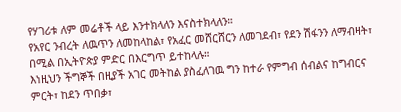የሃገሪቱ ለም መሬቶች ላይ እንተክላለን እናስተክላለን።
የአየር ንብረት ለዉጥን ለመከላከል፣ የአፈር መሸርሸርን ለመገደብ፣ የደን ሽፋንን ለማብዛት፣
በሚል በኢትዮጵያ ምድር በእርግጥ ይተከላሉ።
እነዚህን ችግኞች በዚያች አገር መትከል ያስፈለገዉ ግን ከተራ የምግብ ሰብልና ከግብርና
ምርት፣ ከደን ጥበቃ፣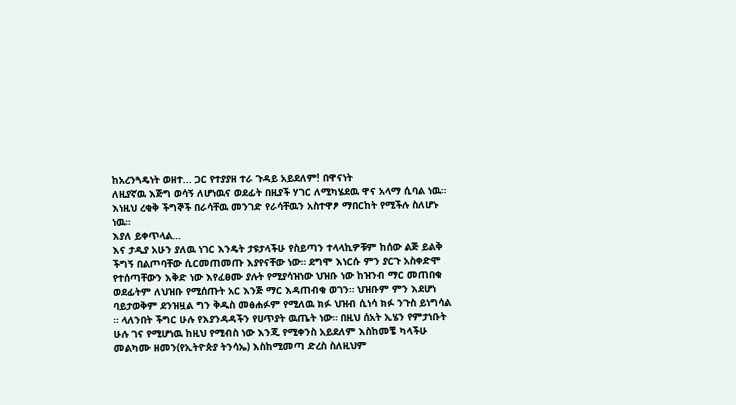ከአረንጓዴነት ወዘተ... ጋር የተያያዘ ተራ ጉዳይ አይደለም! በዋናነት
ለዚያኛዉ እጅግ ወሳኝ ለሆነዉና ወደፊት በዚያች ሃገር ለሚካሄደዉ ዋና አላማ ሲባል ነዉ።
እነዚህ ረቂቅ ችግኞች በራሳቸዉ መንገድ የራሳቸዉን አስተዋፆ ማበርከት የሚችሉ ስለሆኑ
ነዉ።
እያለ ይቀጥላል…
እና ታዲያ አሁን ያለዉ ነገር እንዴት ታዩታላችሁ የስይጣን ተላላኪዎቹም ከሰው ልጅ ይልቅ
ችግኝ በልጦባቸው ሲርመጠመጡ እያየናቸው ነው። ደግሞ እነርሱ ምን ያርጉ አስቀድሞ
የተሰጣቸውን እቅድ ነው እየፈፀሙ ያሉት የሚያሳዝነው ህዝቡ ነው ከዝንብ ማር መጠበቁ
ወደፊትም ለህዝቡ የሚሰጡት አር እንጅ ማር እዳጠብቁ ወገን። ህዝቡም ምን እደሆነ
ባይታወቅም ደንዝዟል ግን ቅዱስ መፅሐፉም የሚለዉ ክፉ ህዝብ ሲነሳ ክፉ ንጉስ ይነግሳል
። ላለንበት ችግር ሁሉ የእያንዳዳችን የሀጥያት ዉጤት ነው። በዚህ ሰአት ኢሄን የምታነቡት
ሁሉ ገና የሚሆነዉ ከዚህ የሚብስ ነው እንጂ የሚቀንስ አይደለም እስከመቼ ካላችሁ
መልካሙ ዘመን(የኢትዮጵያ ትንሳኤ) እስከሚመጣ ድረስ ስለዚህም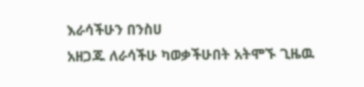እራሳችሁን በንስሀ
አዘጋጁ ለራሳችሁ ካወቃችሁበት አትሞኙ ጊዜዉ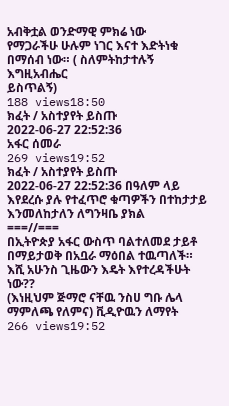አብቅቷል ወንድማዊ ምክሬ ነው
የማጋራችሁ ሁሉም ነገር እናተ እድትነቁ በማሰብ ነው። ( ስለምትከታተሉኝ እግዚአብሔር
ይስጥልኝ)
188 views18:50
ክፈት / አስተያየት ይስጡ
2022-06-27 22:52:36
አፋር ሰመራ
269 views19:52
ክፈት / አስተያየት ይስጡ
2022-06-27 22:52:36 በዓለም ላይ እየደረሱ ያሉ የተፈጥሮ ቁጣዎችን በተከታታይ እንመለከታለን ለግንዛቤ ያክል
===//===
በኢትዮጵያ አፋር ውስጥ ባልተለመደ ታይቶ በማይታወቅ በአቧራ ማዕበል ተዉጣለች።
እሺ አሁንስ ጊዜውን እዴት እየተረዳችሁት ነው??
(እነዚህም ጅማሮ ናቸዉ ንስሀ ግቡ ሌላ ማምለጫ የለምና) ቪዲዮዉን ለማየት
266 views19:52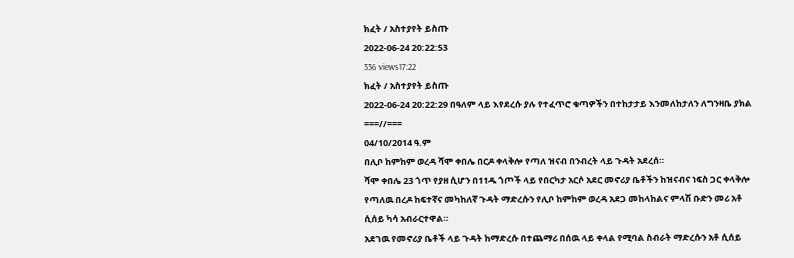ክፈት / አስተያየት ይስጡ
2022-06-24 20:22:53
336 views17:22
ክፈት / አስተያየት ይስጡ
2022-06-24 20:22:29 በዓለም ላይ እየደረሱ ያሉ የተፈጥሮ ቁጣዎችን በተከታታይ እንመለከታለን ለግንዛቤ ያክል
===//===
04/10/2014 ዓ.ም
በሊቦ ከምከም ወረዳ ሻሞ ቀበሌ በርዶ ቀላቅሎ የጣለ ዝናብ በንብረት ላይ ጉዳት አደረሰ።
ሻሞ ቀበሌ 23 ጎጥ የያዘ ሲሆን በ11ዱ ጎጦች ላይ የበርካታ አርሶ አደር መኖሪያ ቤቶችን ከዝናብና ነፍስ ጋር ቀላቅሎ የጣለዉ በረዶ ከፍተኛና መካከለኛ ጉዳት ማድረሱን የሊቦ ከምከም ወረዳ አደጋ መከላከልና ምላሽ ቡድን መሪ አቶ ሲሰይ ካሳ አብራርተዋል።
አደገዉ የመኖሪያ ቤቶች ላይ ጉዳት ከማድረሱ በተጨማሪ በሰዉ ላይ ቀላል የሚባል ስብራት ማድረሱን አቶ ሲሰይ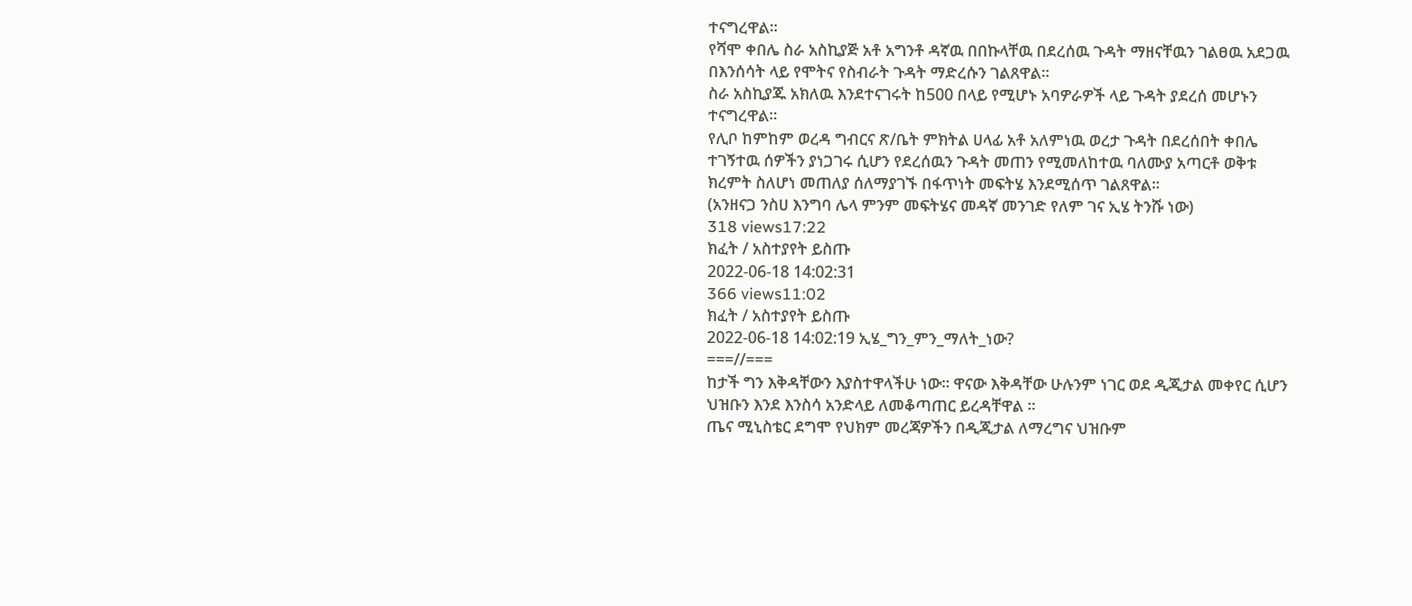ተናግረዋል።
የሻሞ ቀበሌ ስራ አስኪያጅ አቶ አግንቶ ዳኛዉ በበኩላቸዉ በደረሰዉ ጉዳት ማዘናቸዉን ገልፀዉ አደጋዉ በእንሰሳት ላይ የሞትና የስብራት ጉዳት ማድረሱን ገልጸዋል።
ስራ አስኪያጁ አክለዉ እንደተናገሩት ከ500 በላይ የሚሆኑ አባዎራዎች ላይ ጉዳት ያደረሰ መሆኑን ተናግረዋል።
የሊቦ ከምከም ወረዳ ግብርና ጽ/ቤት ምክትል ሀላፊ አቶ አለምነዉ ወረታ ጉዳት በደረሰበት ቀበሌ ተገኝተዉ ሰዎችን ያነጋገሩ ሲሆን የደረሰዉን ጉዳት መጠን የሚመለከተዉ ባለሙያ አጣርቶ ወቅቱ ክረምት ስለሆነ መጠለያ ሰለማያገኙ በፋጥነት መፍትሄ እንደሚሰጥ ገልጸዋል።
(አንዘናጋ ንስሀ እንግባ ሌላ ምንም መፍትሄና መዳኛ መንገድ የለም ገና ኢሄ ትንሹ ነው)
318 views17:22
ክፈት / አስተያየት ይስጡ
2022-06-18 14:02:31
366 views11:02
ክፈት / አስተያየት ይስጡ
2022-06-18 14:02:19 ኢሄ_ግን_ምን_ማለት_ነው?
===//===
ከታች ግን እቅዳቸውን እያስተዋላችሁ ነው። ዋናው እቅዳቸው ሁሉንም ነገር ወደ ዲጂታል መቀየር ሲሆን ህዝቡን እንደ እንስሳ አንድላይ ለመቆጣጠር ይረዳቸዋል ።
ጤና ሚኒስቴር ደግሞ የህክም መረጃዎችን በዲጂታል ለማረግና ህዝቡም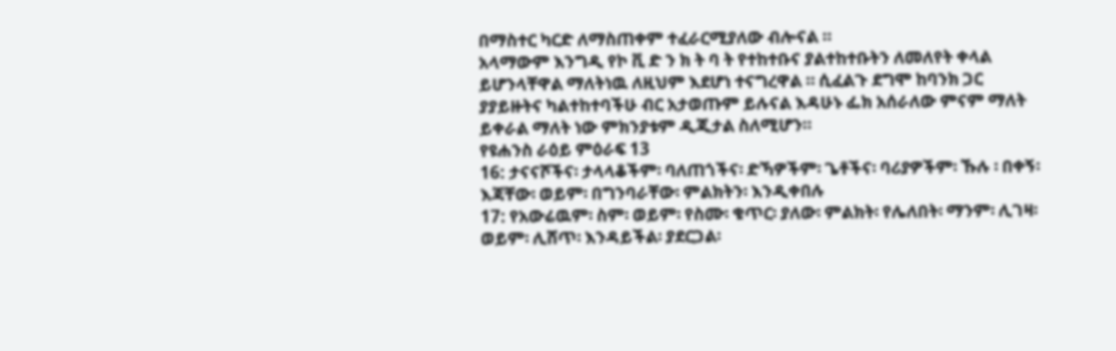በማስተር ካርድ ለማስጠቀም ተፈራርሚያለው ብሎናል ።
አላማውም እንግዲ የኮ ቪ ድ ን ክ ት ባ ት የተከተቡና ያልተከተቡትን ለመለየት ቀላል ይሆንላቸዋል ማለትነዉ ለዚህም እደሆነ ተናግረዋል ። ሲፈልጉ ደግሞ ከባንክ ጋር ያያይዙትና ካልተከተባችሁ ብር አታወጡም ይሉናል እዳሁኑ ፌክ አሰራለው ምናም ማለት ይቀራል ማለት ነው ምክንያቱም ዲጂታል ስለሚሆን።
የዩሐንስ ራዕይ ምዕራፍ 13
16: ታናናሾችና፡ ታላላቆችም፡ ባለጠጎችና፡ ድኻዎችም፡ ጌቶችና፡ ባሪያዎችም፡ ኹሉ ፡ በቀኝ፡ እጃቸው፡ ወይም፡ በግንባራቸው፡ ምልክትን፡ እንዲቀበሉ
17: የአውሬዉም፡ ስም፡ ወይም፡ የስሙ፡ ቁጥር፡ ያለው፡ ምልክት፡ የሌለበት፡ ማንም፡ ሊገዛ፡ ወይም፡ ሊሸጥ፡ እንዳይችል፡ ያደርጋል፡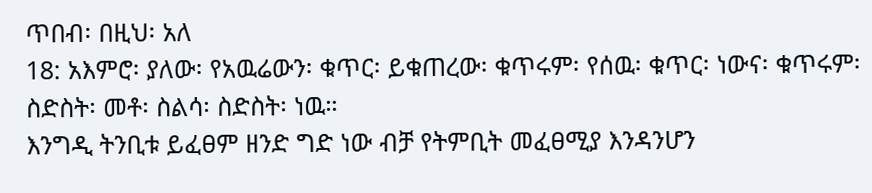ጥበብ፡ በዚህ፡ አለ
18: አእምሮ፡ ያለው፡ የአዉሬውን፡ ቁጥር፡ ይቁጠረው፡ ቁጥሩም፡ የሰዉ፡ ቁጥር፡ ነውና፡ ቁጥሩም፡ ስድስት፡ መቶ፡ ስልሳ፡ ስድስት፡ ነዉ።
እንግዲ ትንቢቱ ይፈፀም ዘንድ ግድ ነው ብቻ የትምቢት መፈፀሚያ እንዳንሆን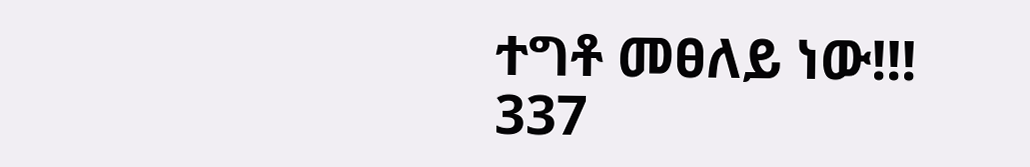ተግቶ መፀለይ ነው!!!
337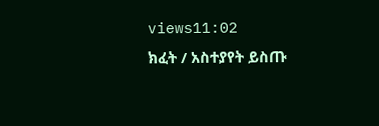views11:02
ክፈት / አስተያየት ይስጡ